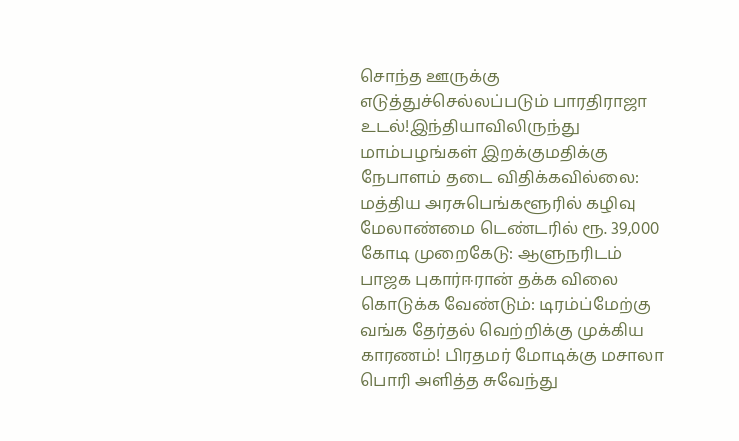சொந்த ஊருக்கு எடுத்துச்செல்லப்படும் பாரதிராஜா உடல்!இந்தியாவிலிருந்து மாம்பழங்கள் இறக்குமதிக்கு நேபாளம் தடை விதிக்கவில்லை: மத்திய அரசுபெங்களூரில் கழிவு மேலாண்மை டெண்டரில் ரூ. 39,000 கோடி முறைகேடு: ஆளுநரிடம் பாஜக புகார்ஈரான் தக்க விலை கொடுக்க வேண்டும்: டிரம்ப்மேற்கு வங்க தேர்தல் வெற்றிக்கு முக்கிய காரணம்! பிரதமர் மோடிக்கு மசாலா பொரி அளித்த சுவேந்து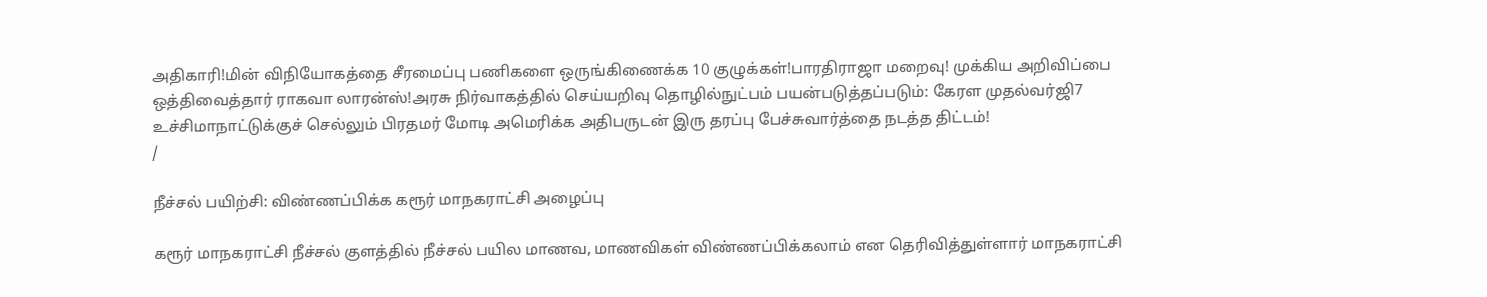அதிகாரி!மின் விநியோகத்தை சீரமைப்பு பணிகளை ஒருங்கிணைக்க 10 குழுக்கள்!பாரதிராஜா மறைவு! முக்கிய அறிவிப்பை ஒத்திவைத்தார் ராகவா லாரன்ஸ்!அரசு நிர்வாகத்தில் செய்யறிவு தொழில்நுட்பம் பயன்படுத்தப்படும்: கேரள முதல்வர்ஜி7 உச்சிமாநாட்டுக்குச் செல்லும் பிரதமர் மோடி அமெரிக்க அதிபருடன் இரு தரப்பு பேச்சுவார்த்தை நடத்த திட்டம்!
/

நீச்சல் பயிற்சி: விண்ணப்பிக்க கரூர் மாநகராட்சி அழைப்பு

கரூர் மாநகராட்சி நீச்சல் குளத்தில் நீச்சல் பயில மாணவ, மாணவிகள் விண்ணப்பிக்கலாம் என தெரிவித்துள்ளார் மாநகராட்சி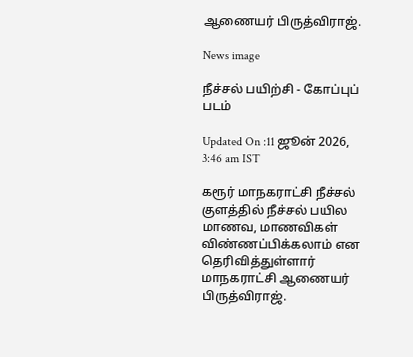ஆணையர் பிருத்விராஜ்.

News image

நீச்சல் பயிற்சி - கோப்புப் படம்

Updated On :11 ஜூன் 2026, 3:46 am IST

கரூர் மாநகராட்சி நீச்சல் குளத்தில் நீச்சல் பயில மாணவ, மாணவிகள் விண்ணப்பிக்கலாம் என தெரிவித்துள்ளார் மாநகராட்சி ஆணையர் பிருத்விராஜ்.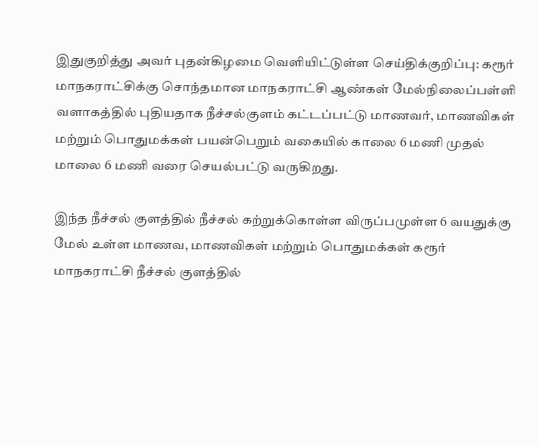இதுகுறித்து அவர் புதன்கிழமை வெளியிட்டுள்ள செய்திக்குறிப்பு: கரூர் மாநகராட்சிக்கு சொந்தமான மாநகராட்சி ஆண்கள் மேல்நிலைப்பள்ளி வளாகத்தில் புதியதாக நீச்சல்குளம் கட்டப்பட்டு மாணவர், மாணவிகள் மற்றும் பொதுமக்கள் பயன்பெறும் வகையில் காலை 6 மணி முதல் மாலை 6 மணி வரை செயல்பட்டு வருகிறது.

இந்த நீச்சல் குளத்தில் நீச்சல் கற்றுக்கொள்ள விருப்பமுள்ள 6 வயதுக்கு மேல் உள்ள மாணவ, மாணவிகள் மற்றும் பொதுமக்கள் கரூர் மாநகராட்சி நீச்சல் குளத்தில்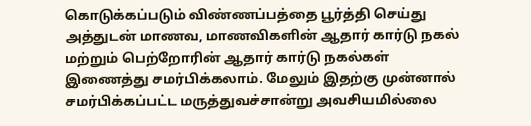கொடுக்கப்படும் விண்ணப்பத்தை பூர்த்தி செய்து அத்துடன் மாணவ, மாணவிகளின் ஆதார் கார்டு நகல் மற்றும் பெற்றோரின் ஆதார் கார்டு நகல்கள் இணைத்து சமர்பிக்கலாம். மேலும் இதற்கு முன்னால் சமர்பிக்கப்பட்ட மருத்துவச்சான்று அவசியமில்லை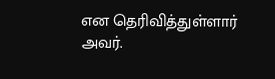என தெரிவித்துள்ளார் அவர்.